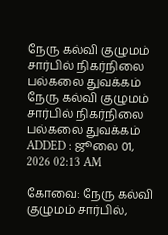நேரு கல்வி குழுமம் சார்பில் நிகர்நிலை பல்கலை துவக்கம்
நேரு கல்வி குழுமம் சார்பில் நிகர்நிலை பல்கலை துவக்கம்
ADDED : ஜூலை 01, 2026 02:13 AM

கோவை: நேரு கல்வி குழுமம் சார்பில்,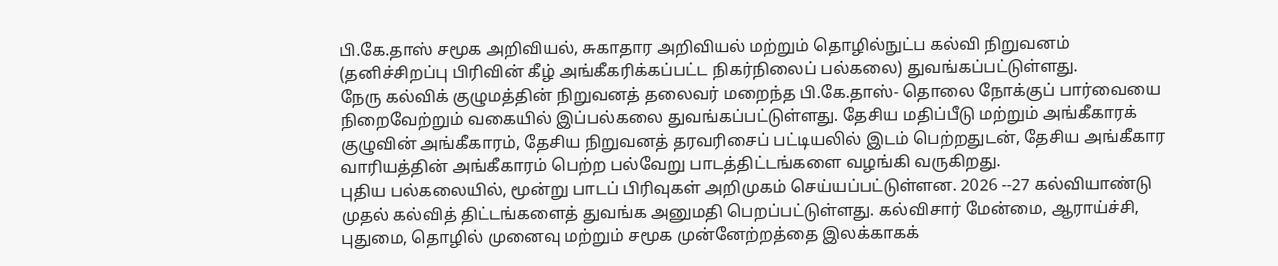பி.கே.தாஸ் சமூக அறிவியல், சுகாதார அறிவியல் மற்றும் தொழில்நுட்ப கல்வி நிறுவனம் (தனிச்சிறப்பு பிரிவின் கீழ் அங்கீகரிக்கப்பட்ட நிகர்நிலைப் பல்கலை) துவங்கப்பட்டுள்ளது.
நேரு கல்விக் குழுமத்தின் நிறுவனத் தலைவர் மறைந்த பி.கே.தாஸ்- தொலை நோக்குப் பார்வையை நிறைவேற்றும் வகையில் இப்பல்கலை துவங்கப்பட்டுள்ளது. தேசிய மதிப்பீடு மற்றும் அங்கீகாரக் குழுவின் அங்கீகாரம், தேசிய நிறுவனத் தரவரிசைப் பட்டியலில் இடம் பெற்றதுடன், தேசிய அங்கீகார வாரியத்தின் அங்கீகாரம் பெற்ற பல்வேறு பாடத்திட்டங்களை வழங்கி வருகிறது.
புதிய பல்கலையில், மூன்று பாடப் பிரிவுகள் அறிமுகம் செய்யப்பட்டுள்ளன. 2026 --27 கல்வியாண்டு முதல் கல்வித் திட்டங்களைத் துவங்க அனுமதி பெறப்பட்டுள்ளது. கல்விசார் மேன்மை, ஆராய்ச்சி, புதுமை, தொழில் முனைவு மற்றும் சமூக முன்னேற்றத்தை இலக்காகக்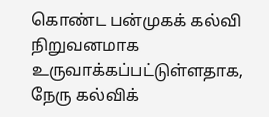கொண்ட பன்முகக் கல்வி நிறுவனமாக உருவாக்கப்பட்டுள்ளதாக, நேரு கல்விக்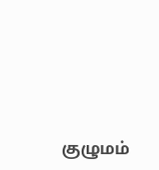குழுமம்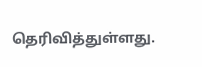தெரிவித்துள்ளது.